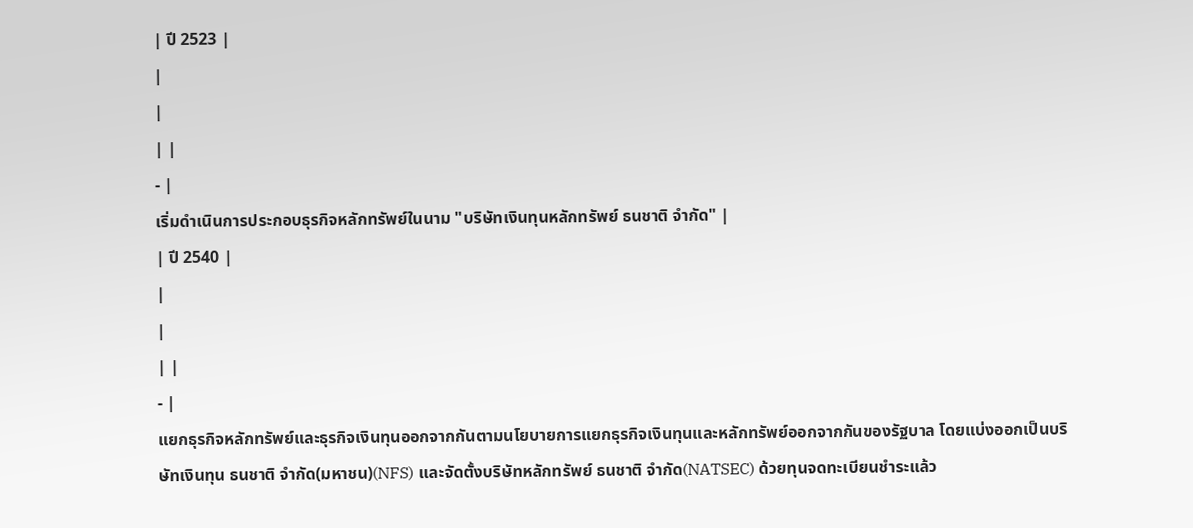| ปี 2523 |
|
|
| |
- |
เริ่มดำเนินการประกอบธุรกิจหลักทรัพย์ในนาม "บริษัทเงินทุนหลักทรัพย์ ธนชาติ จำกัด" |
| ปี 2540 |
|
|
| |
- |
แยกธุรกิจหลักทรัพย์และธุรกิจเงินทุนออกจากกันตามนโยบายการแยกธุรกิจเงินทุนและหลักทรัพย์ออกจากกันของรัฐบาล โดยแบ่งออกเป็นบริษัทเงินทุน ธนชาติ จำกัด(มหาชน)(NFS) และจัดตั้งบริษัทหลักทรัพย์ ธนชาติ จำกัด(NATSEC) ด้วยทุนจดทะเบียนชำระแล้ว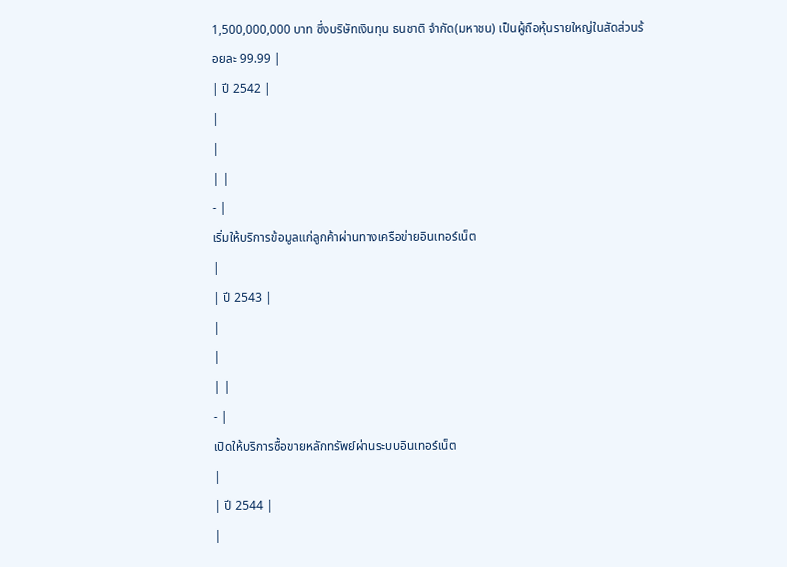1,500,000,000 บาท ซึ่งบริษัทเงินทุน ธนชาติ จำกัด(มหาชน) เป็นผู้ถือหุ้นรายใหญ่ในสัดส่วนร้อยละ 99.99 |
| ปี 2542 |
|
|
| |
- |
เริ่มให้บริการข้อมูลแก่ลูกค้าผ่านทางเครือข่ายอินเทอร์เน็ต
|
| ปี 2543 |
|
|
| |
- |
เปิดให้บริการซื้อขายหลักทรัพย์ผ่านระบบอินเทอร์เน็ต
|
| ปี 2544 |
|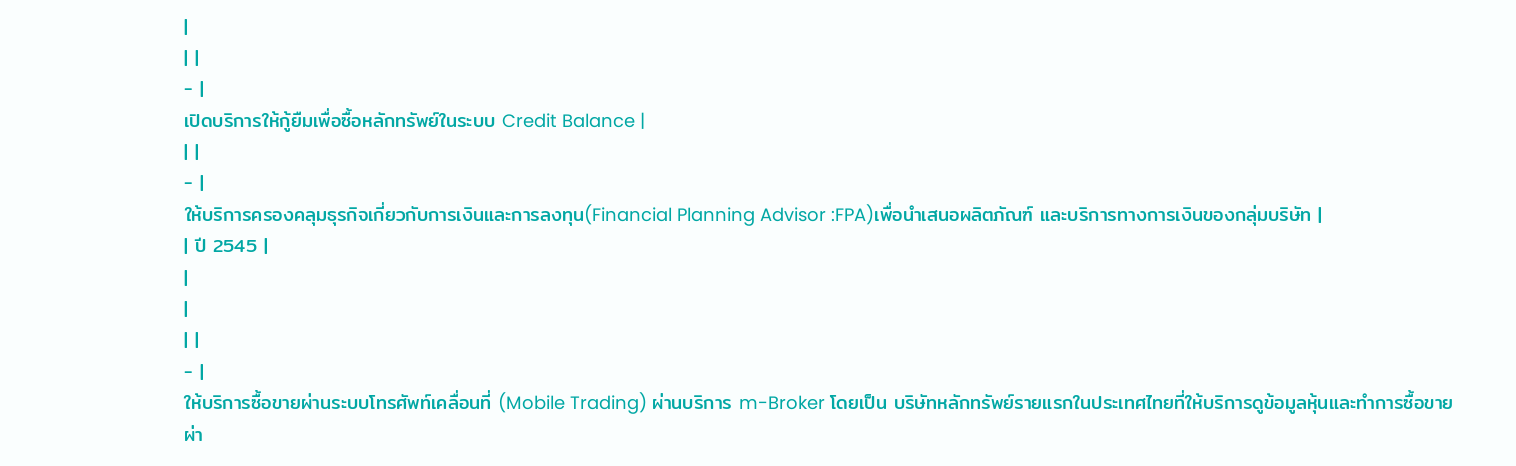|
| |
- |
เปิดบริการให้กู้ยืมเพื่อซื้อหลักทรัพย์ในระบบ Credit Balance |
| |
- |
ให้บริการครองคลุมธุรกิจเกี่ยวกับการเงินและการลงทุน(Financial Planning Advisor :FPA)เพื่อนำเสนอผลิตภัณฑ์ และบริการทางการเงินของกลุ่มบริษัท |
| ปี 2545 |
|
|
| |
- |
ให้บริการซื้อขายผ่านระบบโทรศัพท์เคลื่อนที่ (Mobile Trading) ผ่านบริการ m-Broker โดยเป็น บริษัทหลักทรัพย์รายแรกในประเทศไทยที่ให้บริการดูข้อมูลหุ้นและทำการซื้อขายผ่า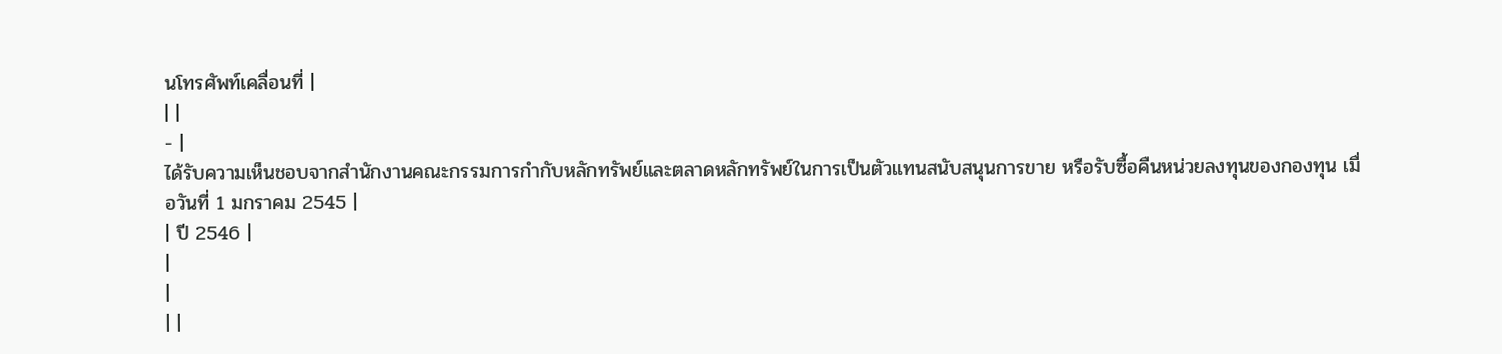นโทรศัพท์เคลื่อนที่ |
| |
- |
ได้รับความเห็นชอบจากสำนักงานคณะกรรมการกำกับหลักทรัพย์และตลาดหลักทรัพย์ในการเป็นตัวแทนสนับสนุนการขาย หรือรับซื้อคืนหน่วยลงทุนของกองทุน เมื่อวันที่ 1 มกราคม 2545 |
| ปี 2546 |
|
|
| |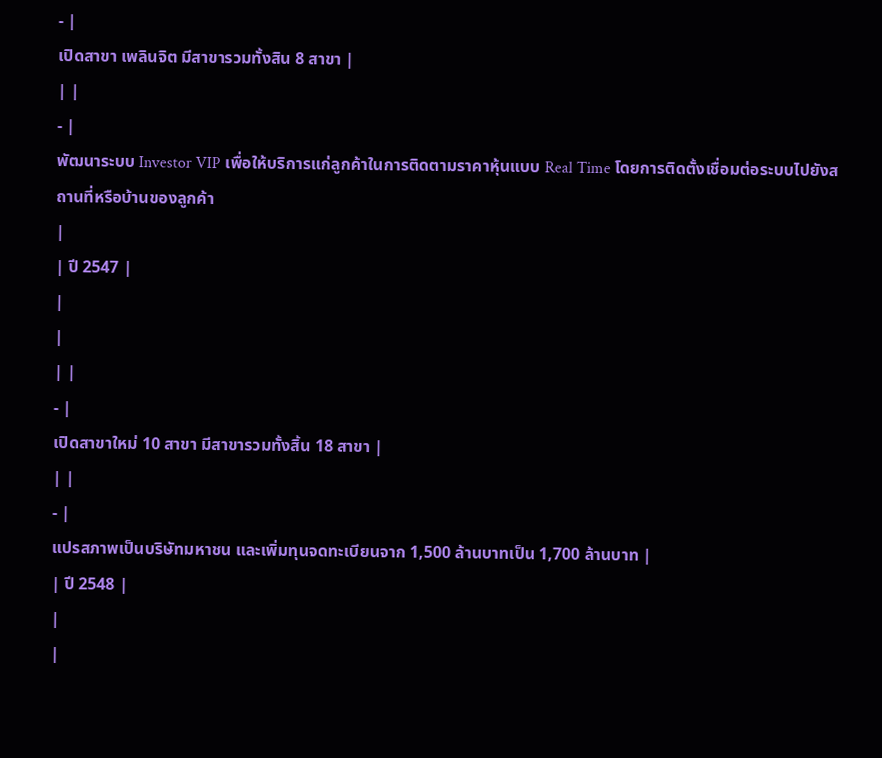- |
เปิดสาขา เพลินจิต มีสาขารวมทั้งสิน 8 สาขา |
| |
- |
พัฒนาระบบ Investor VIP เพื่อให้บริการแก่ลูกค้าในการติดตามราคาหุ้นแบบ Real Time โดยการติดตั้งเชื่อมต่อระบบไปยังสถานที่หรือบ้านของลูกค้า
|
| ปี 2547 |
|
|
| |
- |
เปิดสาขาใหม่ 10 สาขา มีสาขารวมทั้งสิ้น 18 สาขา |
| |
- |
แปรสภาพเป็นบริษัทมหาชน และเพิ่มทุนจดทะเบียนจาก 1,500 ล้านบาทเป็น 1,700 ล้านบาท |
| ปี 2548 |
|
|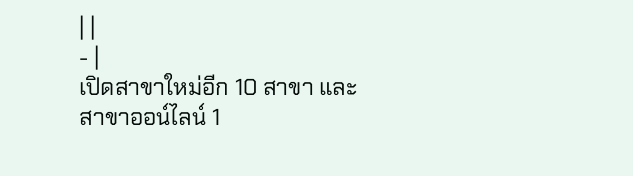| |
- |
เปิดสาขาใหม่อีก 10 สาขา และ สาขาออน์ไลน์ 1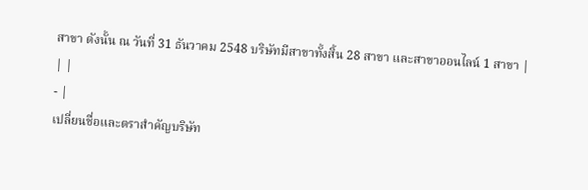สาขา ดังนั้น ณ วันที่ 31 ธันวาคม 2548 บริษัทมีสาขาทั้งสิ้น 28 สาขา และสาขาออนไลน์ 1 สาขา |
| |
- |
เปลี่ยนชื่อและตราสำคัญบริษัท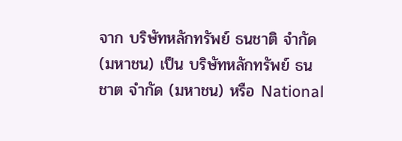จาก บริษัทหลักทรัพย์ ธนชาติ จำกัด (มหาชน) เป็น บริษัทหลักทรัพย์ ธนชาต จำกัด (มหาชน) หรือ National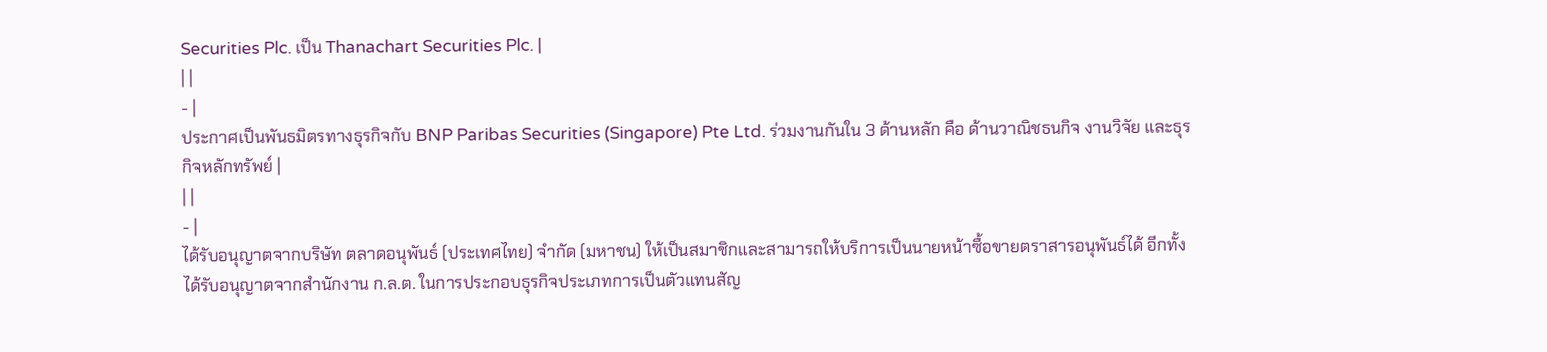Securities Plc. เป็น Thanachart Securities Plc. |
| |
- |
ประกาศเป็นพันธมิตรทางธุรกิจกับ BNP Paribas Securities (Singapore) Pte Ltd. ร่วมงานกันใน 3 ด้านหลัก คือ ด้านวาณิชธนกิจ งานวิจัย และธุรกิจหลักทรัพย์ |
| |
- |
ได้รับอนุญาตจากบริษัท ตลาดอนุพันธ์ (ประเทศไทย) จำกัด (มหาชน) ให้เป็นสมาชิกและสามารถให้บริการเป็นนายหน้าซื้อขายตราสารอนุพันธ์ได้ อีกทั้งได้รับอนุญาตจากสำนักงาน ก.ล.ต. ในการประกอบธุรกิจประเภทการเป็นตัวแทนสัญ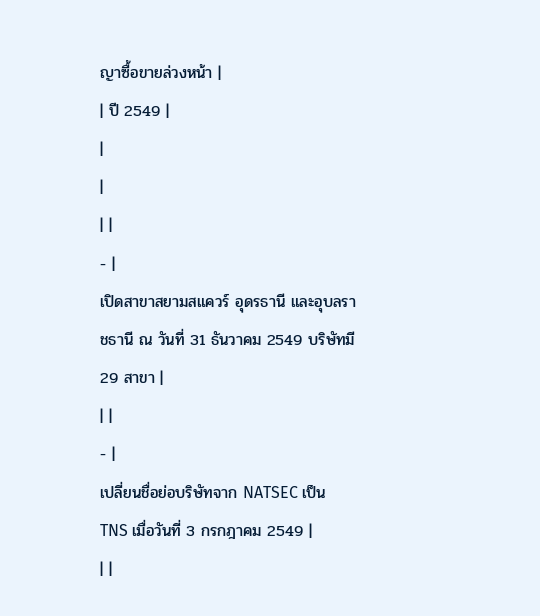ญาซื้อขายล่วงหน้า |
| ปี 2549 |
|
|
| |
- |
เปิดสาขาสยามสแควร์ อุดรธานี และอุบลราชธานี ณ วันที่ 31 ธันวาคม 2549 บริษัทมี 29 สาขา |
| |
- |
เปลี่ยนชื่อย่อบริษัทจาก NATSEC เป็น TNS เมื่อวันที่ 3 กรกฎาคม 2549 |
| |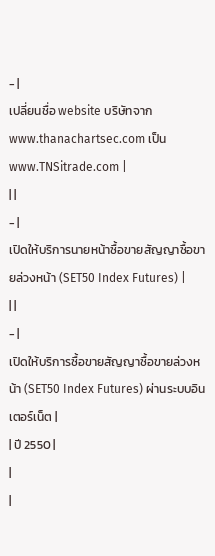- |
เปลี่ยนชื่อ website บริษัทจาก www.thanachartsec.com เป็น www.TNSitrade.com |
| |
- |
เปิดให้บริการนายหน้าซื้อขายสัญญาซื้อขายล่วงหน้า (SET50 Index Futures) |
| |
- |
เปิดให้บริการซื้อขายสัญญาซื้อขายล่วงหน้า (SET50 Index Futures) ผ่านระบบอินเตอร์เน็ต |
| ปี 2550 |
|
|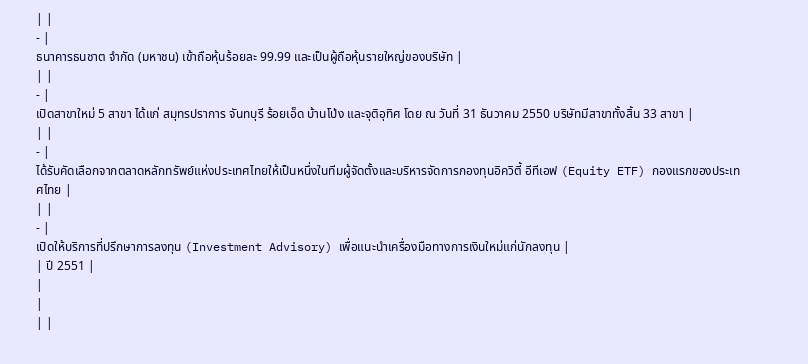| |
- |
ธนาคารธนชาต จำกัด (มหาชน) เข้าถือหุ้นร้อยละ 99.99 และเป็นผู้ถือหุ้นรายใหญ่ของบริษัท |
| |
- |
เปิดสาขาใหม่ 5 สาขา ได้แก่ สมุทรปราการ จันทบุรี ร้อยเอ็ด บ้านโป่ง และจุติอุทิศ โดย ณ วันที่ 31 ธันวาคม 2550 บริษัทมีสาขาทั้งสิ้น 33 สาขา |
| |
- |
ได้รับคัดเลือกจากตลาดหลักทรัพย์แห่งประเทศไทยให้เป็นหนึ่งในทีมผู้จัดตั้งและบริหารจัดการกองทุนอิควิตี้ อีทีเอฟ (Equity ETF) กองแรกของประเทศไทย |
| |
- |
เปิดให้บริการที่ปรึกษาการลงทุน (Investment Advisory) เพื่อแนะนำเครื่องมือทางการเงินใหม่แก่นักลงทุน |
| ปี 2551 |
|
|
| |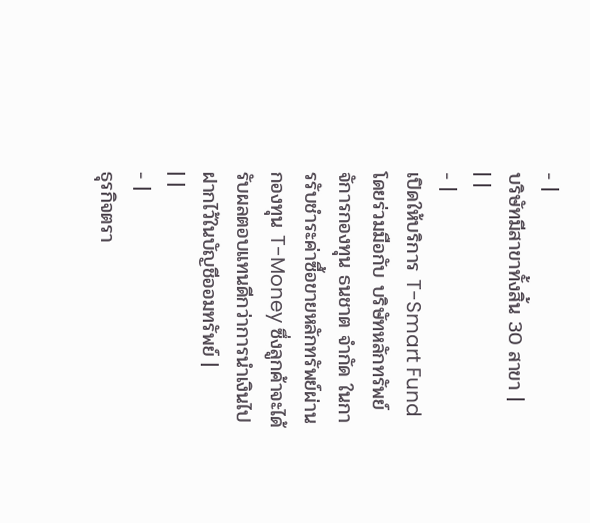- |
บริษัทมีสาขาทั้งสิ้น 30 สาขา |
| |
- |
เปิดให้บริการ T-Smart Fund โดยร่วมมือกับ บริษัทหลักทรัพย์จัการกองทุน ธนชาต จำกัด ในการรับชำระค่าซื้อขายหลักทรัพย์ผ่านกองทุน T-Money ซึ่งลูกค้าจะได้รับผลตอบแทนดีกว่าการนำเงินไปฝากไว้ในบัญชีออมทรัพย์ |
| |
- |
ธุรกิจตรา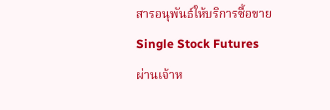สารอนุพันธ์ให้บริการซื้อขาย Single Stock Futures ผ่านเจ้าห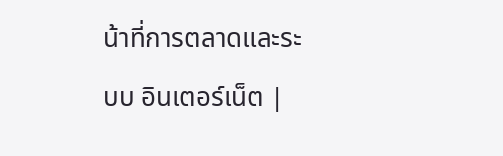น้าที่การตลาดและระบบ อินเตอร์เน็ต |